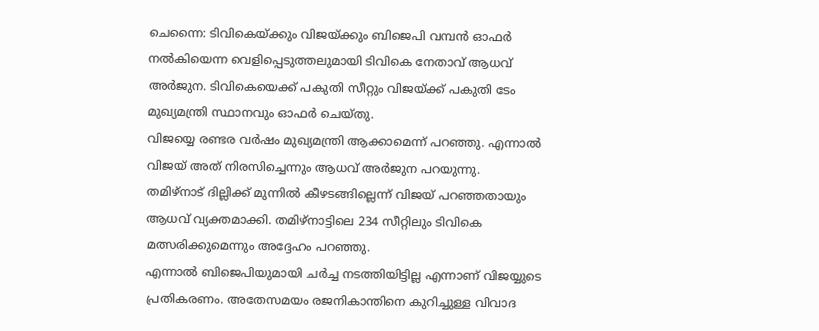ചെന്നൈ: ടിവികെയ്ക്കും വിജയ്ക്കും ബിജെപി വമ്പൻ ഓഫർ നൽകിയെന്ന വെളിപ്പെടുത്തലുമായി ടിവികെ നേതാവ് ആധവ് അർജുന. ടിവികെയെക്ക് പകുതി സീറ്റും വിജയ്ക്ക് പകുതി ടേം മുഖ്യമന്ത്രി സ്ഥാനവും ഓഫർ ചെയ്തു.
വിജയ്യെ രണ്ടര വർഷം മുഖ്യമന്ത്രി ആക്കാമെന്ന് പറഞ്ഞു. എന്നാൽ വിജയ് അത് നിരസിച്ചെന്നും ആധവ് അർജുന പറയുന്നു.
തമിഴ്നാട് ദില്ലിക്ക് മുന്നിൽ കീഴടങ്ങില്ലെന്ന് വിജയ് പറഞ്ഞതായും ആധവ് വ്യക്തമാക്കി. തമിഴ്നാട്ടിലെ 234 സീറ്റിലും ടിവികെ മത്സരിക്കുമെന്നും അദ്ദേഹം പറഞ്ഞു.
എന്നാൽ ബിജെപിയുമായി ചർച്ച നടത്തിയിട്ടില്ല എന്നാണ് വിജയ്യുടെ പ്രതികരണം. അതേസമയം രജനികാന്തിനെ കുറിച്ചുള്ള വിവാദ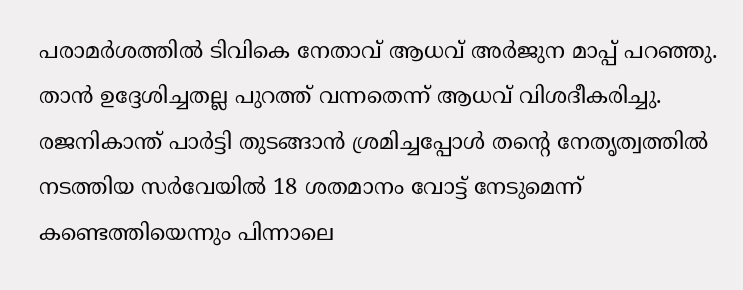പരാമർശത്തിൽ ടിവികെ നേതാവ് ആധവ് അർജുന മാപ്പ് പറഞ്ഞു.
താൻ ഉദ്ദേശിച്ചതല്ല പുറത്ത് വന്നതെന്ന് ആധവ് വിശദീകരിച്ചു. രജനികാന്ത് പാർട്ടി തുടങ്ങാൻ ശ്രമിച്ചപ്പോൾ തന്റെ നേതൃത്വത്തിൽ നടത്തിയ സർവേയിൽ 18 ശതമാനം വോട്ട് നേടുമെന്ന് കണ്ടെത്തിയെന്നും പിന്നാലെ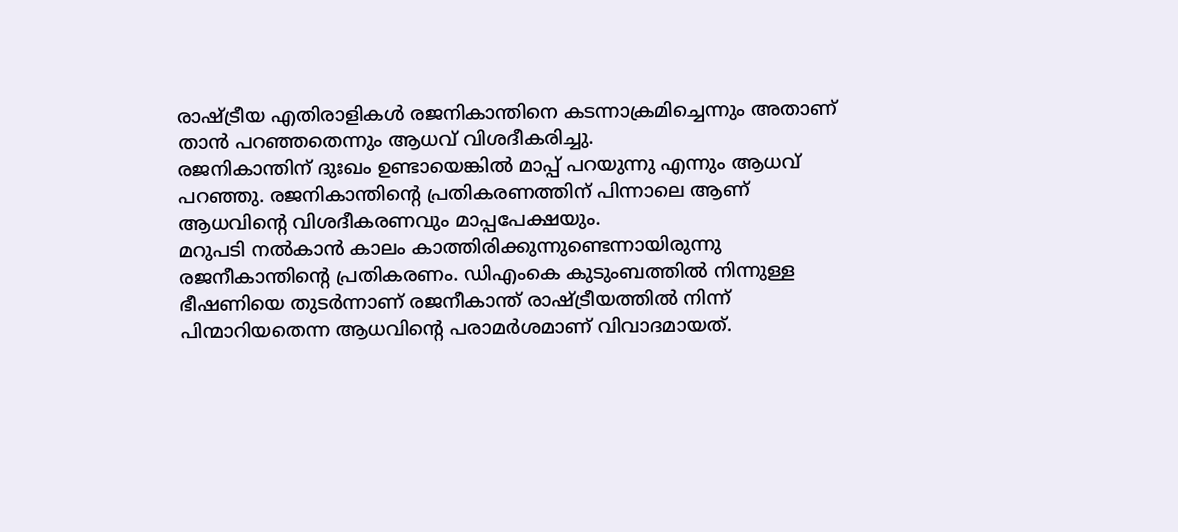രാഷ്ട്രീയ എതിരാളികൾ രജനികാന്തിനെ കടന്നാക്രമിച്ചെന്നും അതാണ് താൻ പറഞ്ഞതെന്നും ആധവ് വിശദീകരിച്ചു.
രജനികാന്തിന് ദുഃഖം ഉണ്ടായെങ്കിൽ മാപ്പ് പറയുന്നു എന്നും ആധവ് പറഞ്ഞു. രജനികാന്തിന്റെ പ്രതികരണത്തിന് പിന്നാലെ ആണ് ആധവിന്റെ വിശദീകരണവും മാപ്പപേക്ഷയും.
മറുപടി നൽകാൻ കാലം കാത്തിരിക്കുന്നുണ്ടെന്നായിരുന്നു രജനീകാന്തിന്റെ പ്രതികരണം. ഡിഎംകെ കുടുംബത്തിൽ നിന്നുള്ള ഭീഷണിയെ തുടർന്നാണ് രജനീകാന്ത് രാഷ്ട്രീയത്തിൽ നിന്ന് പിന്മാറിയതെന്ന ആധവിന്റെ പരാമർശമാണ് വിവാദമായത്.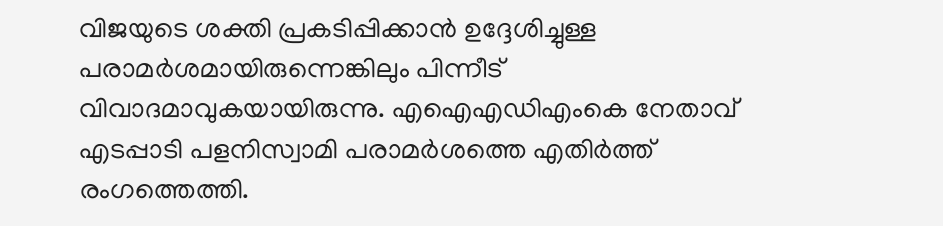വിജയുടെ ശക്തി പ്രകടിപ്പിക്കാൻ ഉദ്ദേശിച്ചുള്ള പരാമർശമായിരുന്നെങ്കിലും പിന്നീട് വിവാദമാവുകയായിരുന്നു. എഐഎഡിഎംകെ നേതാവ് എടപ്പാടി പളനിസ്വാമി പരാമർശത്തെ എതിർത്ത് രംഗത്തെത്തി.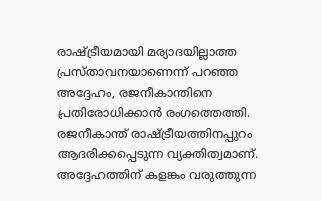രാഷ്ട്രീയമായി മര്യാദയില്ലാത്ത പ്രസ്താവനയാണെന്ന് പറഞ്ഞ അദ്ദേഹം, രജനീകാന്തിനെ പ്രതിരോധിക്കാൻ രംഗത്തെത്തി. രജനീകാന്ത് രാഷ്ട്രീയത്തിനപ്പുറം ആദരിക്കപ്പെടുന്ന വ്യക്തിത്വമാണ്.
അദ്ദേഹത്തിന് കളങ്കം വരുത്തുന്ന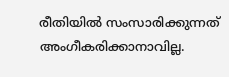രീതിയിൽ സംസാരിക്കുന്നത് അംഗീകരിക്കാനാവില്ല.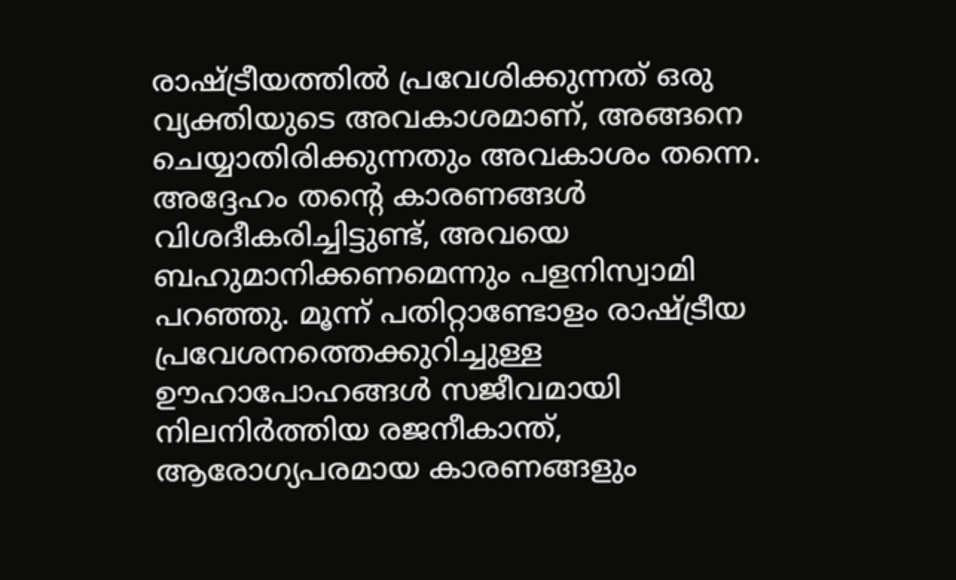രാഷ്ട്രീയത്തിൽ പ്രവേശിക്കുന്നത് ഒരു വ്യക്തിയുടെ അവകാശമാണ്, അങ്ങനെ ചെയ്യാതിരിക്കുന്നതും അവകാശം തന്നെ.
അദ്ദേഹം തന്റെ കാരണങ്ങൾ വിശദീകരിച്ചിട്ടുണ്ട്, അവയെ ബഹുമാനിക്കണമെന്നും പളനിസ്വാമി പറഞ്ഞു. മൂന്ന് പതിറ്റാണ്ടോളം രാഷ്ട്രീയ പ്രവേശനത്തെക്കുറിച്ചുള്ള ഊഹാപോഹങ്ങൾ സജീവമായി നിലനിർത്തിയ രജനീകാന്ത്, ആരോഗ്യപരമായ കാരണങ്ങളും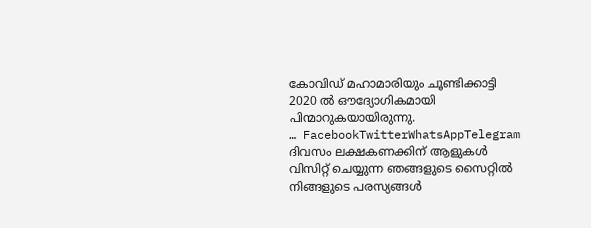കോവിഡ് മഹാമാരിയും ചൂണ്ടിക്കാട്ടി 2020 ൽ ഔദ്യോഗികമായി പിന്മാറുകയായിരുന്നു.
… FacebookTwitterWhatsAppTelegram
ദിവസം ലക്ഷകണക്കിന് ആളുകൾ വിസിറ്റ് ചെയ്യുന്ന ഞങ്ങളുടെ സൈറ്റിൽ നിങ്ങളുടെ പരസ്യങ്ങൾ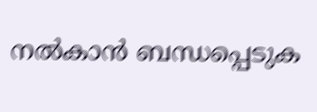നൽകാൻ ബന്ധപ്പെടുക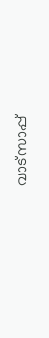വാട്സാപ്പ്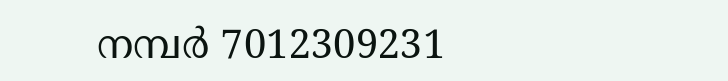നമ്പർ 7012309231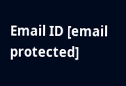Email ID [email protected]